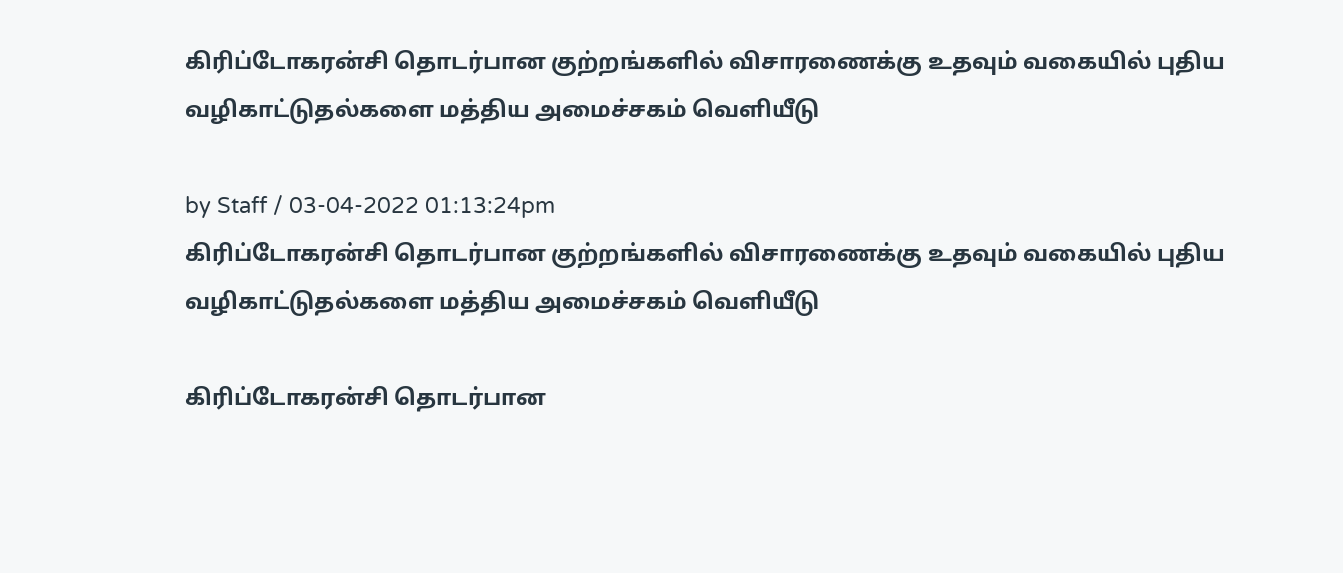கிரிப்டோகரன்சி தொடர்பான குற்றங்களில் விசாரணைக்கு உதவும் வகையில் புதிய வழிகாட்டுதல்களை மத்திய அமைச்சகம் வெளியீடு

by Staff / 03-04-2022 01:13:24pm
கிரிப்டோகரன்சி தொடர்பான குற்றங்களில் விசாரணைக்கு உதவும் வகையில் புதிய வழிகாட்டுதல்களை மத்திய அமைச்சகம் வெளியீடு

கிரிப்டோகரன்சி தொடர்பான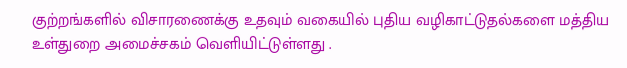குற்றங்களில் விசாரணைக்கு உதவும் வகையில் புதிய வழிகாட்டுதல்களை மத்திய உள்துறை அமைச்சகம் வெளியிட்டுள்ளது .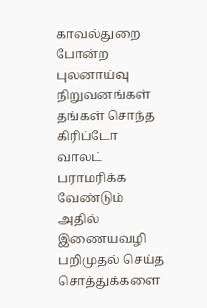காவல்துறை போன்ற புலனாய்வு நிறுவனங்கள் தங்கள் சொந்த கிரிப்டோ வாலட்  பராமரிக்க வேண்டும் அதில் இணையவழி பறிமுதல் செய்த சொத்துக்களை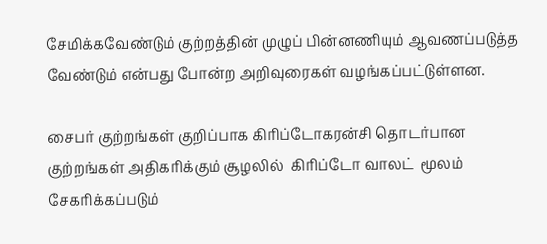சேமிக்கவேண்டும் குற்றத்தின் முழுப் பின்னணியும் ஆவணப்படுத்த வேண்டும் என்பது போன்ற அறிவுரைகள் வழங்கப்பட்டுள்ளன.

சைபர் குற்றங்கள் குறிப்பாக கிரிப்டோகரன்சி தொடர்பான குற்றங்கள் அதிகரிக்கும் சூழலில்  கிரிப்டோ வாலட்  மூலம் சேகரிக்கப்படும்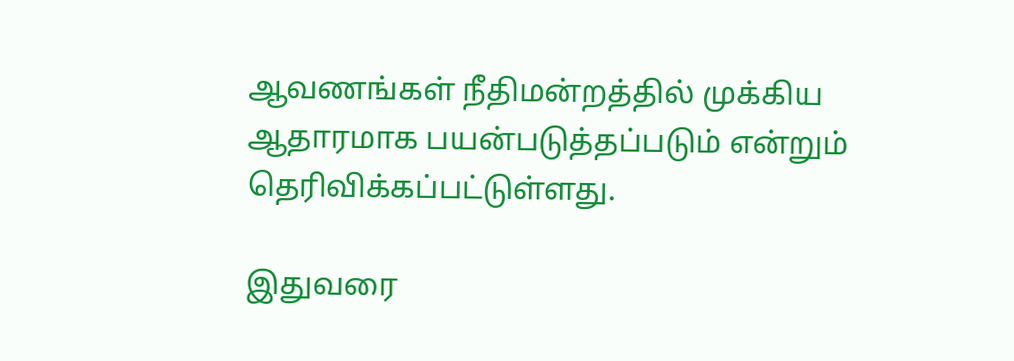ஆவணங்கள் நீதிமன்றத்தில் முக்கிய ஆதாரமாக பயன்படுத்தப்படும் என்றும் தெரிவிக்கப்பட்டுள்ளது.

இதுவரை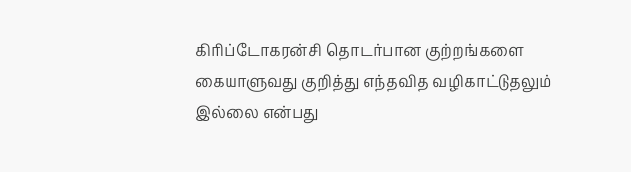கிரிப்டோகரன்சி தொடர்பான குற்றங்களை கையாளுவது குறித்து எந்தவித வழிகாட்டுதலும் இல்லை என்பது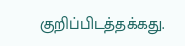குறிப்பிடத்தக்கது.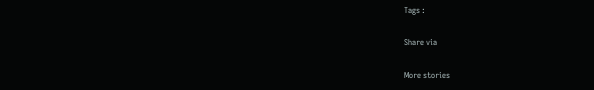Tags :

Share via

More stories